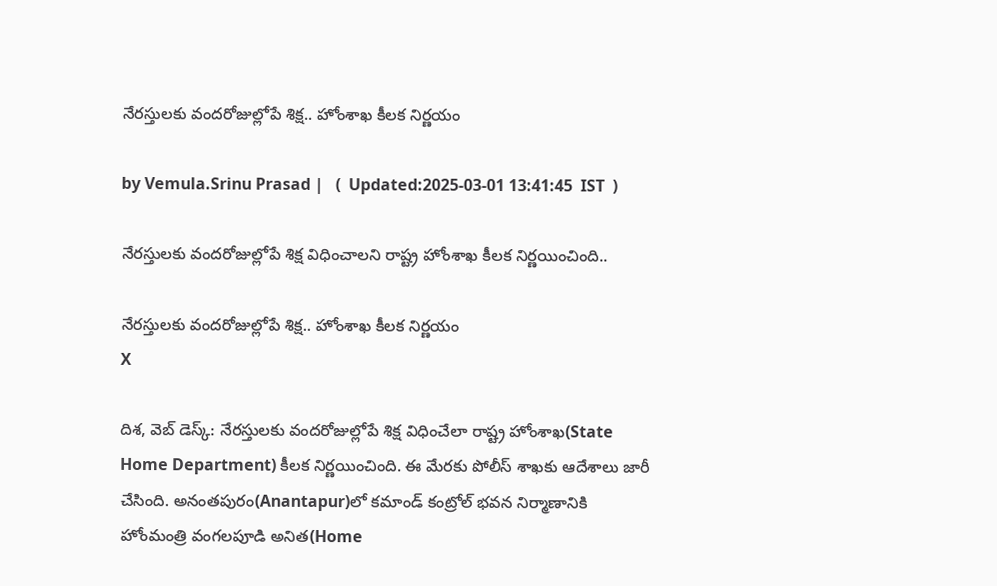నేరస్తులకు వందరోజుల్లోపే శిక్ష.. హోంశాఖ కీలక నిర్ణయం

by Vemula.Srinu Prasad |   (  Updated:2025-03-01 13:41:45  IST  )

నేరస్తులకు వందరోజుల్లోపే శిక్ష విధించాలని రాష్ట్ర హోంశాఖ కీలక నిర్ణయించింది..

నేరస్తులకు వందరోజుల్లోపే శిక్ష.. హోంశాఖ కీలక నిర్ణయం
X

దిశ, వెబ్ డెస్క్: నేరస్తులకు వందరోజుల్లోపే శిక్ష విధించేలా రాష్ట్ర హోంశాఖ(State Home Department) కీలక నిర్ణయించింది. ఈ మేరకు పోలీస్ శాఖకు ఆదేశాలు జారీ చేసింది. అనంతపురం(Anantapur)లో కమాండ్‌ కంట్రోల్‌ భవన నిర్మాణానికి హోంమంత్రి వంగలపూడి అనిత(Home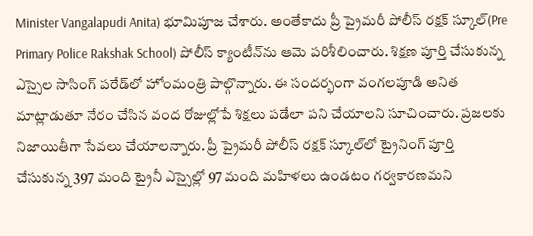Minister Vangalapudi Anita) భూమిపూజ చేశారు. అంతేకాదు ప్రీ ప్రైమరీ పోలీస్ రక్షక్ స్కూల్‌(Pre Primary Police Rakshak School) పోలీస్ క్యాంటీన్‌ను ఆమె పరిశీలించారు. శిక్షణ పూర్తి చేసుకున్న ఎస్సైల సాసింగ్ పరేడ్‌లో హోంమంత్రి పాల్గొన్నారు. ఈ సందర్భంగా వంగలపూడి అనిత మాట్లాడుతూ నేరం చేసిన వంద రోజుల్లోపే శిక్షలు పడేలా పని చేయాలని సూచించారు. ప్రజలకు నిజాయితీగా సేవలు చేయాలన్నారు. ప్రీ ప్రైమరీ పోలీస్ రక్షక్ స్కూల్‌‌లో ట్రైనింగ్ పూర్తి చేసుకున్న 397 మంది ట్రైనీ ఎస్సైల్లో 97 మంది మహిళలు ఉండటం గర్వకారణమని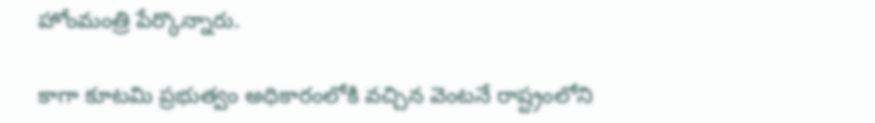హోంమంత్రి పేర్కొన్నారు.

కాగా కూటమి ప్రభుత్వం అధికారంలోకి వచ్చిన వెంటనే రాష్ట్రంలోని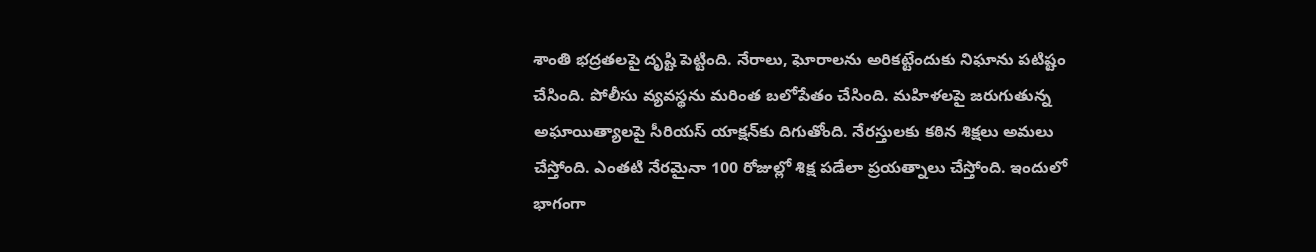శాంతి భద్రతలపై దృష్టి పెట్టింది. నేరాలు, ఘోరాలను అరికట్టేందుకు నిఘాను పటిష్టం చేసింది. పోలీసు వ్యవస్థను మరింత బలోపేతం చేసింది. మహిళలపై జరుగుతున్న అఘాయిత్యాలపై సీరియస్ యాక్షన్‌కు దిగుతోంది. నేరస్తులకు కఠిన శిక్షలు అమలు చేస్తోంది. ఎంతటి నేరమైనా 100 రోజుల్లో శిక్ష పడేలా ప్రయత్నాలు చేస్తోంది. ఇందులో భాగంగా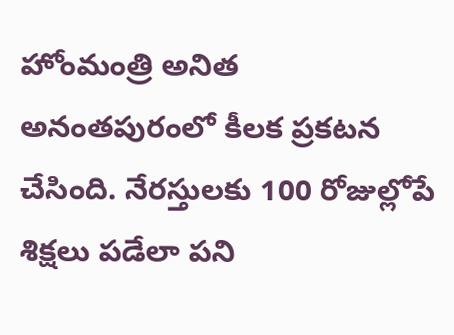హోంమంత్రి అనిత అనంతపురంలో కీలక ప్రకటన చేసింది. నేరస్తులకు 100 రోజుల్లోపే శిక్షలు పడేలా పని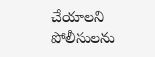చేయాలని పోలీసులను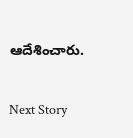ఆదేశించారు.

Next Story